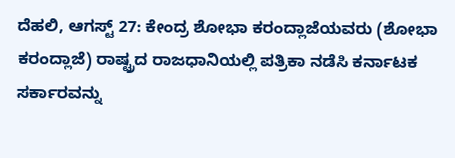ದೆಹಲಿ, ಆಗಸ್ಟ್ 27: ಕೇಂದ್ರ ಶೋಭಾ ಕರಂದ್ಲಾಜೆಯವರು (ಶೋಭಾ ಕರಂದ್ಲಾಜೆ) ರಾಷ್ಟ್ರದ ರಾಜಧಾನಿಯಲ್ಲಿ ಪತ್ರಿಕಾ ನಡೆಸಿ ಕರ್ನಾಟಕ ಸರ್ಕಾರವನ್ನು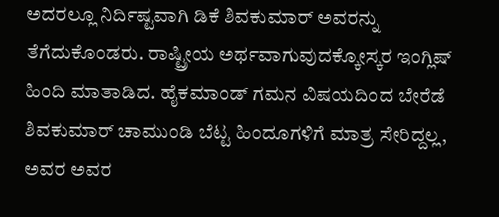ಅದರಲ್ಲೂ ನಿರ್ದಿಷ್ಟವಾಗಿ ಡಿಕೆ ಶಿವಕುಮಾರ್ ಅವರನ್ನು ತೆಗೆದುಕೊಂಡರು. ರಾಷ್ಟ್ರೀಯ ಅರ್ಥವಾಗುವುದಕ್ಕೋಸ್ಕರ ಇಂಗ್ಲಿಷ್ ಹಿಂದಿ ಮಾತಾಡಿದ. ಹೈಕಮಾಂಡ್ ಗಮನ ವಿಷಯದಿಂದ ಬೇರೆಡೆ ಶಿವಕುಮಾರ್ ಚಾಮುಂಡಿ ಬೆಟ್ಟ ಹಿಂದೂಗಳಿಗೆ ಮಾತ್ರ ಸೇರಿದ್ದಲ್ಲ, ಅವರ ಅವರ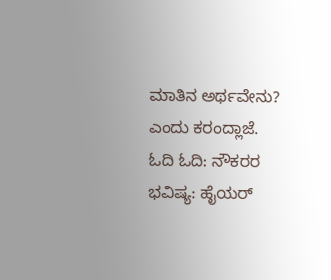ಮಾತಿನ ಅರ್ಥವೇನು? ಎಂದು ಕರಂದ್ಲಾಜೆ.
ಓದಿ ಓದಿ: ನೌಕರರ ಭವಿಷ್ಯ: ಹೈಯರ್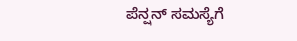ಪೆನ್ಷನ್ ಸಮಸ್ಯೆಗೆ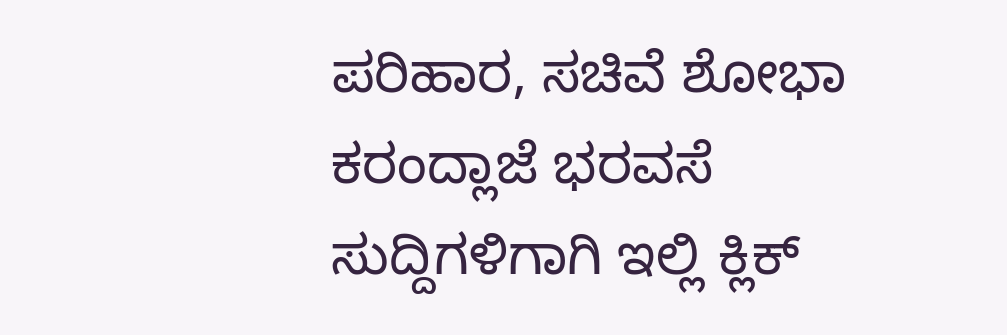ಪರಿಹಾರ, ಸಚಿವೆ ಶೋಭಾ ಕರಂದ್ಲಾಜೆ ಭರವಸೆ
ಸುದ್ದಿಗಳಿಗಾಗಿ ಇಲ್ಲಿ ಕ್ಲಿಕ್